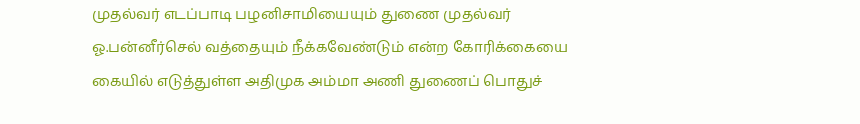முதல்வர் எடப்பாடி பழனிசாமியையும் துணை முதல்வர் ஓ.பன்னீர்செல் வத்தையும் நீக்கவேண்டும் என்ற கோரிக்கையை கையில் எடுத்துள்ள அதிமுக அம்மா அணி துணைப் பொதுச்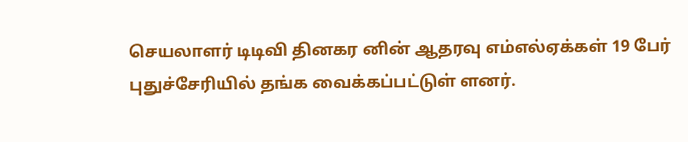செயலாளர் டிடிவி தினகர னின் ஆதரவு எம்எல்ஏக்கள் 19 பேர் புதுச்சேரியில் தங்க வைக்கப்பட்டுள் ளனர்.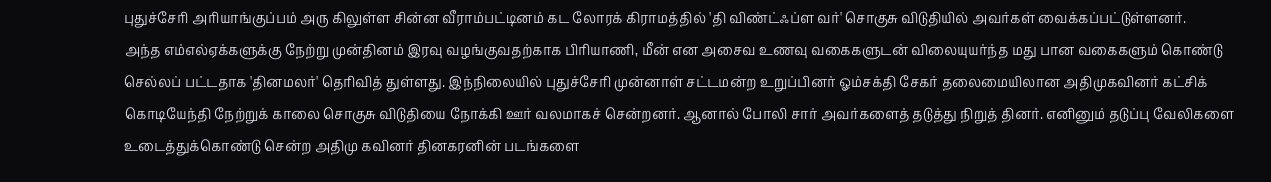புதுச்சேரி அரியாங்குப்பம் அரு கிலுள்ள சின்ன வீராம்பட்டினம் கட லோரக் கிராமத்தில் 'தி விண்ட்ஃப்ள வர்' சொகுசு விடுதியில் அவர்கள் வைக்கப்பட்டுள்ளனர்.
அந்த எம்எல்ஏக்களுக்கு நேற்று முன்தினம் இரவு வழங்குவதற்காக பிரியாணி, மீன் என அசைவ உணவு வகைகளுடன் விலையுயர்ந்த மது பான வகைகளும் கொண்டு செல்லப் பட்டதாக 'தினமலர்' தெரிவித் துள்ளது. இந்நிலையில் புதுச்சேரி முன்னாள் சட்டமன்ற உறுப்பினர் ஓம்சக்தி சேகர் தலைமையிலான அதிமுகவினர் கட்சிக் கொடியேந்தி நேற்றுக் காலை சொகுசு விடுதியை நோக்கி ஊர் வலமாகச் சென்றனர். ஆனால் போலி சார் அவர்களைத் தடுத்து நிறுத் தினர். எனினும் தடுப்பு வேலிகளை உடைத்துக்கொண்டு சென்ற அதிமு கவினர் தினகரனின் படங்களை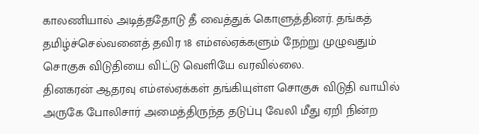காலணியால் அடித்ததோடு தீ வைத்துக் கொளுத்தினர். தங்கத் தமிழ்ச்செல்வனைத் தவிர 18 எம்எல்ஏக்களும் நேற்று முழுவதும் சொகுசு விடுதியை விட்டு வெளியே வரவில்லை.
தினகரன் ஆதரவு எம்எல்ஏக்கள் தங்கியுள்ள சொகுசு விடுதி வாயில் அருகே போலிசார் அமைத்திருந்த தடுப்பு வேலி மீது ஏறி நின்ற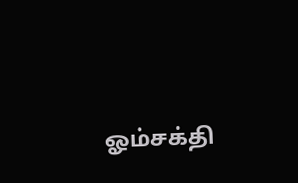ஓம்சக்தி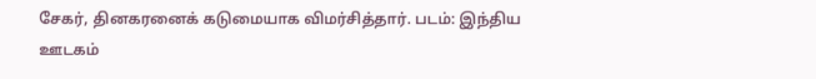சேகர், தினகரனைக் கடுமையாக விமர்சித்தார். படம்: இந்திய ஊடகம்